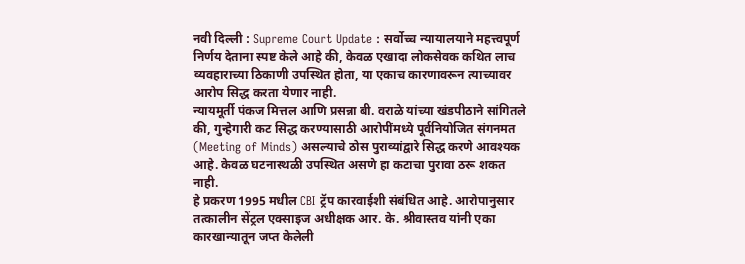नवी दिल्ली : Supreme Court Update : सर्वोच्च न्यायालयाने महत्त्वपूर्ण निर्णय देताना स्पष्ट केले आहे की, केवळ एखादा लोकसेवक कथित लाच व्यवहाराच्या ठिकाणी उपस्थित होता, या एकाच कारणावरून त्याच्यावर आरोप सिद्ध करता येणार नाही.
न्यायमूर्ती पंकज मित्तल आणि प्रसन्ना बी. वराळे यांच्या खंडपीठाने सांगितले की, गुन्हेगारी कट सिद्ध करण्यासाठी आरोपींमध्ये पूर्वनियोजित संगनमत (Meeting of Minds) असल्याचे ठोस पुराव्यांद्वारे सिद्ध करणे आवश्यक आहे. केवळ घटनास्थळी उपस्थित असणे हा कटाचा पुरावा ठरू शकत नाही.
हे प्रकरण 1995 मधील CBI ट्रॅप कारवाईशी संबंधित आहे. आरोपानुसार तत्कालीन सेंट्रल एक्साइज अधीक्षक आर. के. श्रीवास्तव यांनी एका कारखान्यातून जप्त केलेली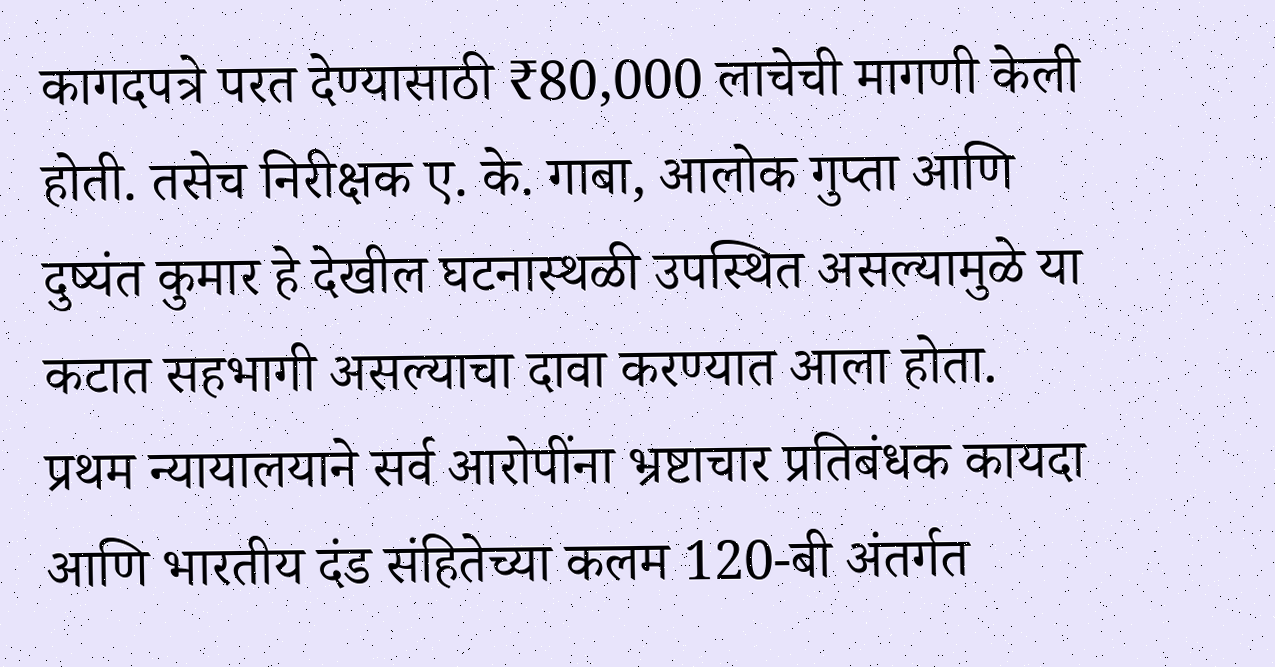कागदपत्रे परत देण्यासाठी ₹80,000 लाचेची मागणी केली होती. तसेच निरीक्षक ए. के. गाबा, आलोक गुप्ता आणि दुष्यंत कुमार हे देखील घटनास्थळी उपस्थित असल्यामुळे या कटात सहभागी असल्याचा दावा करण्यात आला होता.
प्रथम न्यायालयाने सर्व आरोपींना भ्रष्टाचार प्रतिबंधक कायदा आणि भारतीय दंड संहितेच्या कलम 120-बी अंतर्गत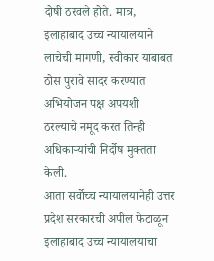दोषी ठरवले होते. मात्र, इलाहाबाद उच्च न्यायालयाने लाचेची मागणी, स्वीकार याबाबत ठोस पुरावे सादर करण्यात अभियोजन पक्ष अपयशी ठरल्याचे नमूद करत तिन्ही अधिकाऱ्यांची निर्दोष मुक्तता केली.
आता सर्वोच्च न्यायालयानेही उत्तर प्रदेश सरकारची अपील फेटाळून इलाहाबाद उच्च न्यायालयाचा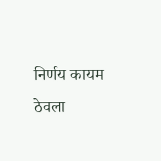निर्णय कायम ठेवला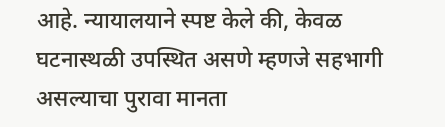आहे. न्यायालयाने स्पष्ट केले की, केवळ घटनास्थळी उपस्थित असणे म्हणजे सहभागी असल्याचा पुरावा मानता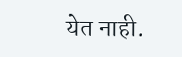येत नाही.